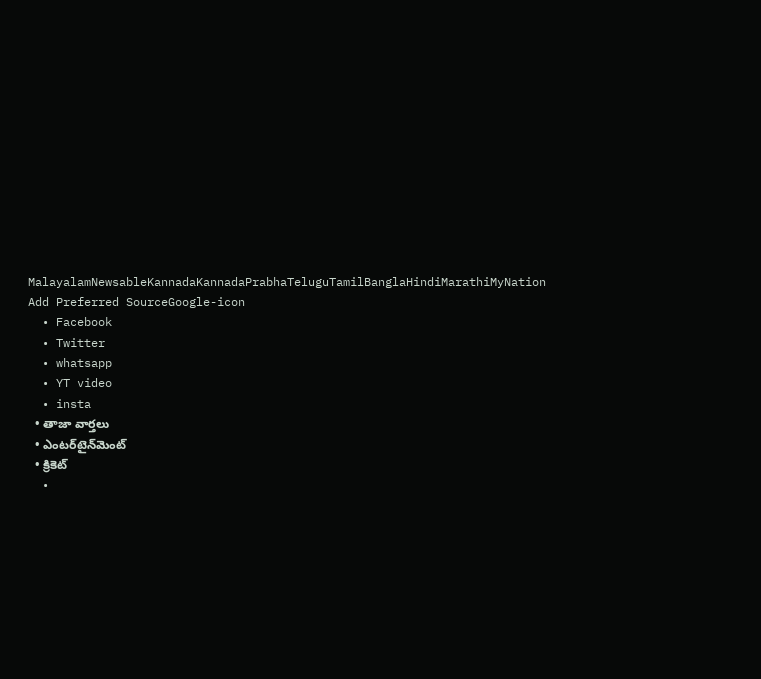MalayalamNewsableKannadaKannadaPrabhaTeluguTamilBanglaHindiMarathiMyNation
Add Preferred SourceGoogle-icon
  • Facebook
  • Twitter
  • whatsapp
  • YT video
  • insta
  • తాజా వార్తలు
  • ఎంటర్‌టైన్‌మెంట్
  • క్రికెట్
  •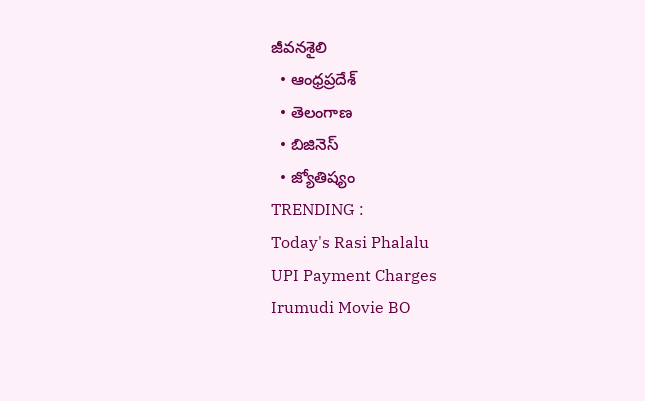జీవనశైలి
  • ఆంధ్రప్రదేశ్
  • తెలంగాణ
  • బిజినెస్
  • జ్యోతిష్యం
TRENDING :
Today's Rasi Phalalu
UPI Payment Charges
Irumudi Movie BO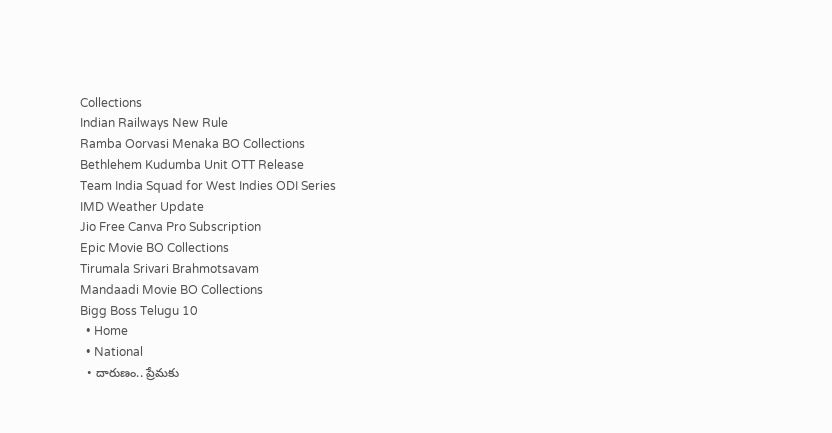Collections
Indian Railways New Rule
Ramba Oorvasi Menaka BO Collections
Bethlehem Kudumba Unit OTT Release
Team India Squad for West Indies ODI Series
IMD Weather Update
Jio Free Canva Pro Subscription
Epic Movie BO Collections
Tirumala Srivari Brahmotsavam
Mandaadi Movie BO Collections
Bigg Boss Telugu 10
  • Home
  • National
  • దారుణం.. ప్రేమకు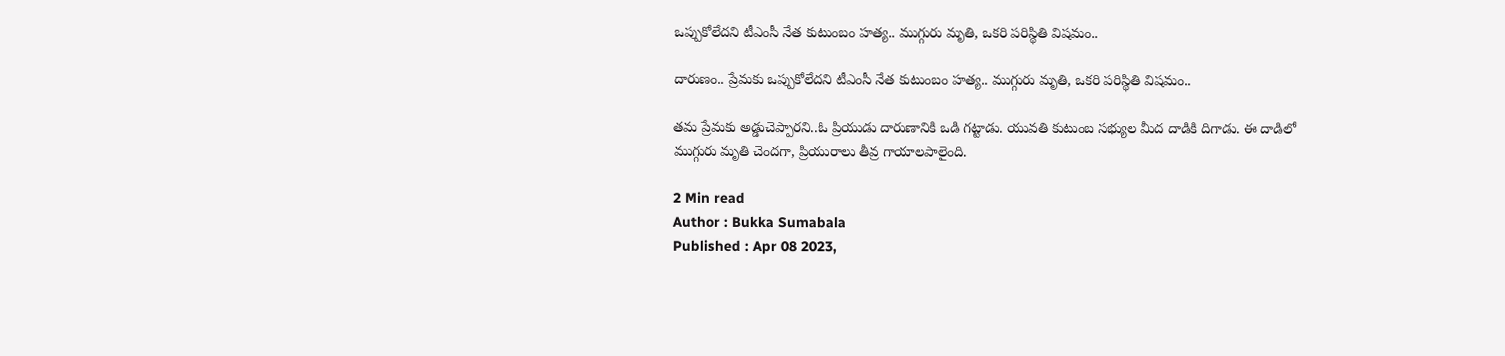ఒప్పుకోలేదని టీఎంసీ నేత కుటుంబం హత్య.. ముగ్గురు మృతి, ఒకరి పరిస్థితి విషమం..

దారుణం.. ప్రేమకు ఒప్పుకోలేదని టీఎంసీ నేత కుటుంబం హత్య.. ముగ్గురు మృతి, ఒకరి పరిస్థితి విషమం..

తమ ప్రేమకు అడ్డుచెప్పారని..ఓ ప్రియుడు దారుణానికి ఒడి గట్టాడు. యువతి కుటుంబ సభ్యుల మీద దాడికి దిగాడు. ఈ దాడిలో ముగ్గురు మృతి చెందగా, ప్రియురాలు తీవ్ర గాయాలపాలైంది.

2 Min read
Author : Bukka Sumabala
Published : Apr 08 2023,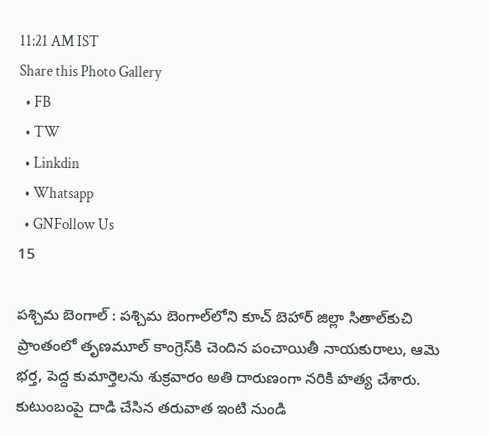11:21 AM IST
Share this Photo Gallery
  • FB
  • TW
  • Linkdin
  • Whatsapp
  • GNFollow Us
15

పశ్చిమ బెంగాల్‌ : పశ్చిమ బెంగాల్‌లోని కూచ్‌ బెహార్‌ జిల్లా సితాల్‌కుచి ప్రాంతంలో తృణమూల్‌ కాంగ్రెస్‌కి చెందిన పంచాయితీ నాయకురాలు, ఆమె భర్త, పెద్ద కుమార్తెలను శుక్రవారం అతి దారుణంగా నరికి హత్య చేశారు. కుటుంబంపై దాడి చేసిన తరువాత ఇంటి నుండి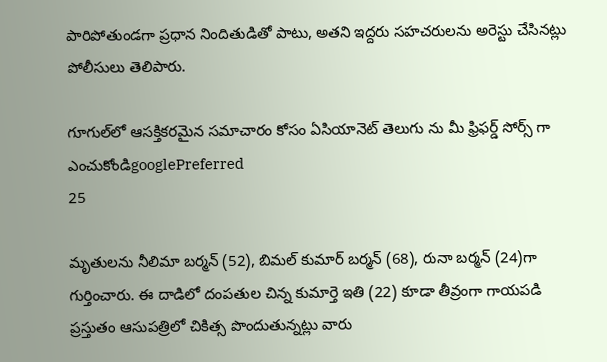పారిపోతుండగా ప్రధాన నిందితుడితో పాటు, అతని ఇద్దరు సహచరులను అరెస్టు చేసినట్లు పోలీసులు తెలిపారు.

గూగుల్‌లో ఆసక్తికరమైన సమాచారం కోసం ఏసియానెట్ తెలుగు ను మీ ఫ్రిఫర్డ్ సోర్స్ గా ఎంచుకోండిgooglePreferred
25

మృతులను నీలిమా బర్మన్ (52), బిమల్ కుమార్ బర్మన్ (68), రునా బర్మన్ (24)గా గుర్తించారు. ఈ దాడిలో దంపతుల చిన్న కుమార్తె ఇతి (22) కూడా తీవ్రంగా గాయపడి ప్రస్తుతం ఆసుపత్రిలో చికిత్స పొందుతున్నట్లు వారు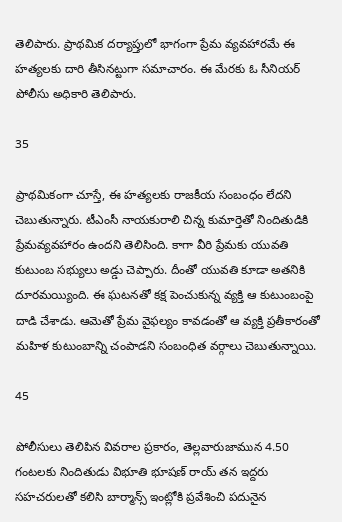తెలిపారు. ప్రాథమిక దర్యాప్తులో భాగంగా ప్రేమ వ్యవహారమే ఈ హత్యలకు దారి తీసినట్టుగా సమాచారం. ఈ మేరకు ఓ సీనియర్ పోలీసు అధికారి తెలిపారు.

35

ప్రాథమికంగా చూస్తే, ఈ హత్యలకు రాజకీయ సంబంధం లేదని చెబుతున్నారు. టీఎంసీ నాయకురాలి చిన్న కుమార్తెతో నిందితుడికి ప్రేమవ్యవహారం ఉందని తెలిసింది. కాగా వీరి ప్రేమకు యువతి కుటుంబ సభ్యులు అడ్డు చెప్పారు. దీంతో యువతి కూడా అతనికి దూరమయ్యింది. ఈ ఘటనతో కక్ష పెంచుకున్న వ్యక్తి ఆ కుటుంబంపై దాడి చేశాడు. ఆమెతో ప్రేమ వైఫల్యం కావడంతో ఆ వ్యక్తి ప్రతీకారంతో మహిళ కుటుంబాన్ని చంపాడని సంబంధిత వర్గాలు చెబుతున్నాయి.

45

పోలీసులు తెలిపిన వివరాల ప్రకారం, తెల్లవారుజామున 4.50 గంటలకు నిందితుడు విభూతి భూషణ్ రాయ్ తన ఇద్దరు సహచరులతో కలిసి బార్మాన్స్ ఇంట్లోకి ప్రవేశించి పదునైన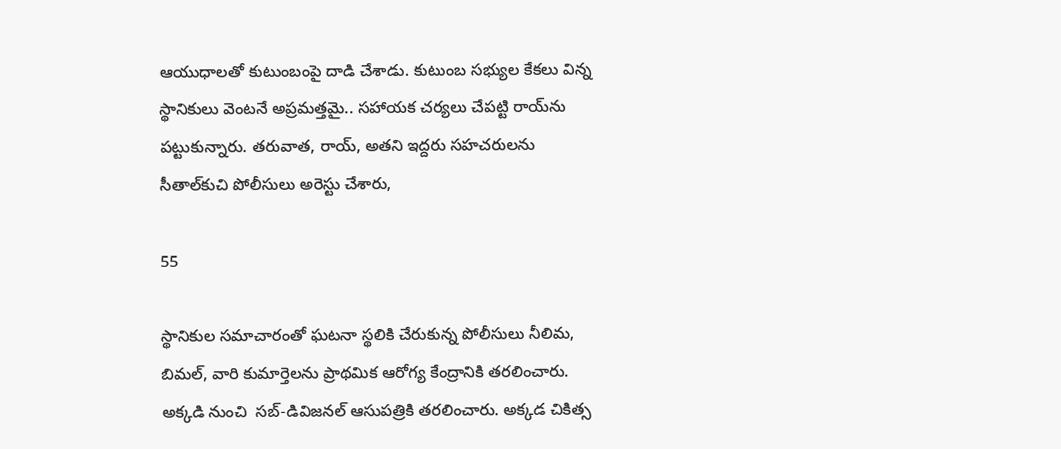ఆయుధాలతో కుటుంబంపై దాడి చేశాడు. కుటుంబ సభ్యుల కేకలు విన్న స్థానికులు వెంటనే అప్రమత్తమై.. సహాయక చర్యలు చేపట్టి రాయ్‌ను పట్టుకున్నారు. తరువాత, రాయ్, అతని ఇద్దరు సహచరులను సీతాల్‌కుచి పోలీసులు అరెస్టు చేశారు,

55

స్థానికుల సమాచారంతో ఘటనా స్థలికి చేరుకున్న పోలీసులు నీలిమ, బిమల్, వారి కుమార్తెలను ప్రాథమిక ఆరోగ్య కేంద్రానికి తరలించారు. అక్కడి నుంచి  సబ్-డివిజనల్ ఆసుపత్రికి తరలించారు. అక్కడ చికిత్స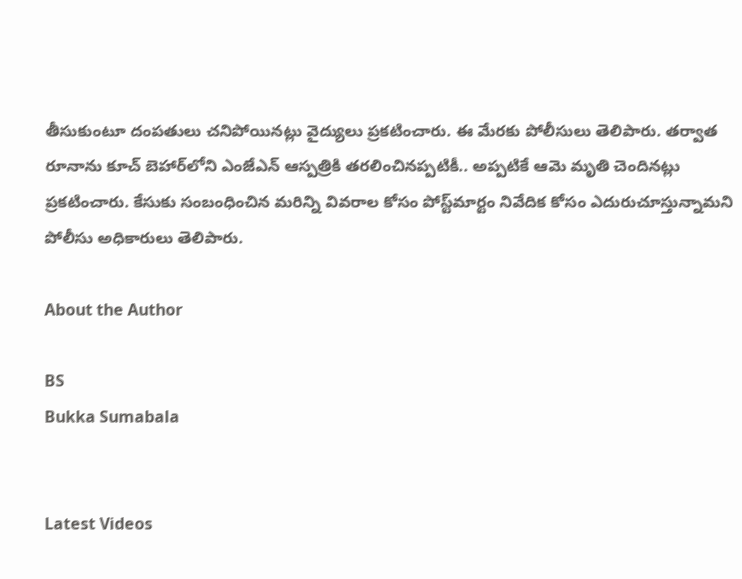తీసుకుంటూ దంపతులు చనిపోయినట్లు వైద్యులు ప్రకటించారు. ఈ మేరకు పోలీసులు తెలిపారు. తర్వాత రూనాను కూచ్‌ బెహార్‌లోని ఎంజేఎన్‌ ఆస్పత్రికి తరలించినప్పటికీ.. అప్పటికే ఆమె మృతి చెందినట్లు ప్రకటించారు. కేసుకు సంబంధించిన మరిన్ని వివరాల కోసం పోస్ట్‌మార్టం నివేదిక కోసం ఎదురుచూస్తున్నామని పోలీసు అధికారులు తెలిపారు.

About the Author

BS
Bukka Sumabala


Latest Videos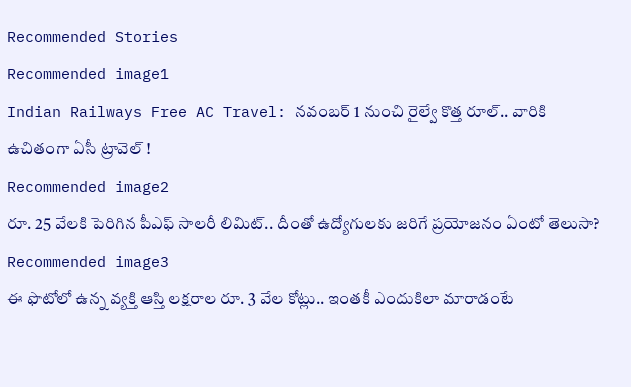Recommended Stories
Recommended image1
Indian Railways Free AC Travel: నవంబర్ 1 నుంచి రైల్వే కొత్త రూల్.. వారికి ఉచితంగా ఏసీ ట్రావెల్ !
Recommended image2
రూ. 25 వేల‌కి పెరిగిన పీఎఫ్ సాల‌రీ లిమిట్‌.. దీంతో ఉద్యోగుల‌కు జ‌రిగే ప్ర‌యోజ‌నం ఏంటో తెలుసా?
Recommended image3
ఈ ఫొటోలో ఉన్న వ్య‌క్తి ఆస్తి ల‌క్ష‌రాల రూ. 3 వేల కోట్లు.. ఇంత‌కీ ఎందుకిలా మారాడంటే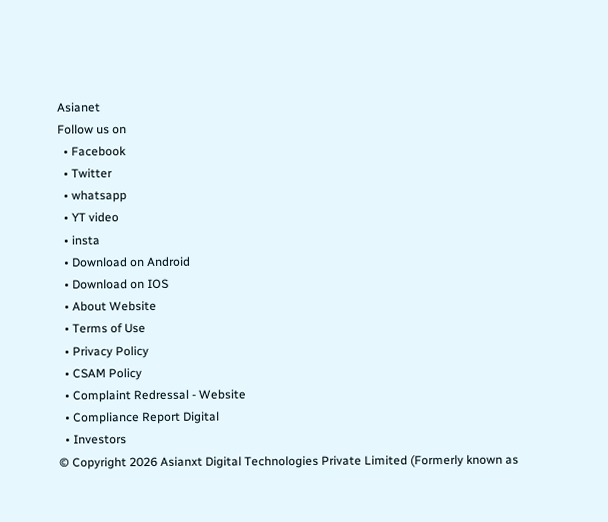Asianet
Follow us on
  • Facebook
  • Twitter
  • whatsapp
  • YT video
  • insta
  • Download on Android
  • Download on IOS
  • About Website
  • Terms of Use
  • Privacy Policy
  • CSAM Policy
  • Complaint Redressal - Website
  • Compliance Report Digital
  • Investors
© Copyright 2026 Asianxt Digital Technologies Private Limited (Formerly known as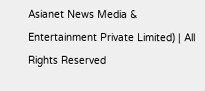Asianet News Media & Entertainment Private Limited) | All Rights Reserved